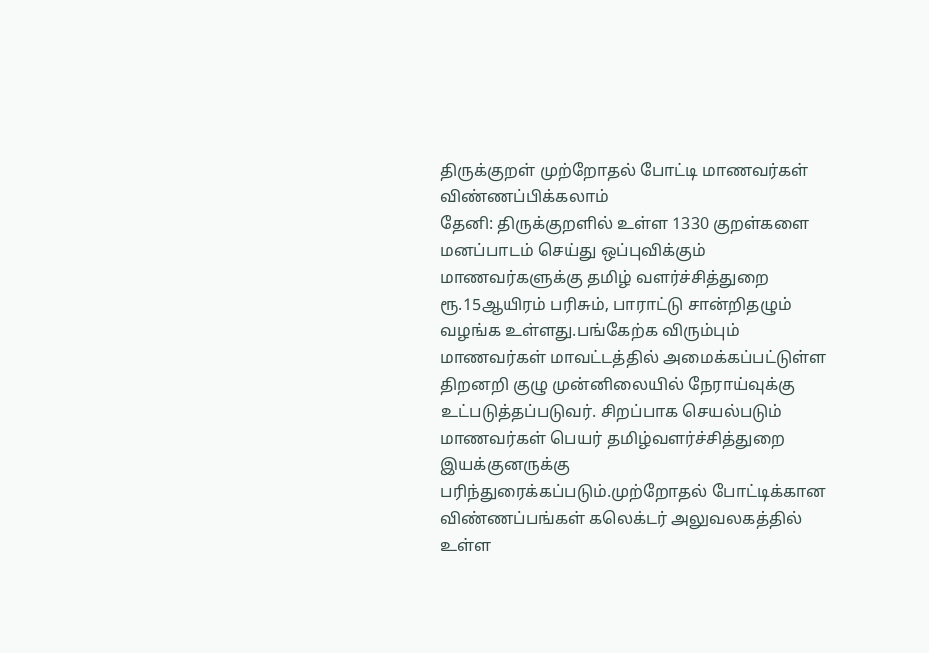திருக்குறள் முற்றோதல் போட்டி மாணவர்கள் விண்ணப்பிக்கலாம்
தேனி: திருக்குறளில் உள்ள 1330 குறள்களை மனப்பாடம் செய்து ஒப்புவிக்கும் மாணவர்களுக்கு தமிழ் வளர்ச்சித்துறை ரூ.15ஆயிரம் பரிசும், பாராட்டு சான்றிதழும் வழங்க உள்ளது.பங்கேற்க விரும்பும் மாணவர்கள் மாவட்டத்தில் அமைக்கப்பட்டுள்ள திறனறி குழு முன்னிலையில் நேராய்வுக்கு உட்படுத்தப்படுவர். சிறப்பாக செயல்படும் மாணவர்கள் பெயர் தமிழ்வளர்ச்சித்துறை இயக்குனருக்கு பரிந்துரைக்கப்படும்.முற்றோதல் போட்டிக்கான விண்ணப்பங்கள் கலெக்டர் அலுவலகத்தில் உள்ள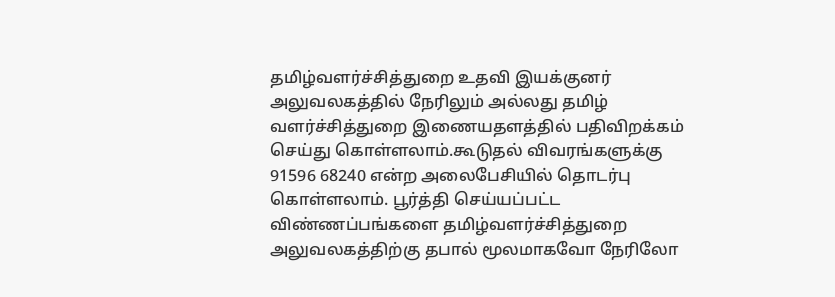தமிழ்வளர்ச்சித்துறை உதவி இயக்குனர் அலுவலகத்தில் நேரிலும் அல்லது தமிழ் வளர்ச்சித்துறை இணையதளத்தில் பதிவிறக்கம் செய்து கொள்ளலாம்.கூடுதல் விவரங்களுக்கு 91596 68240 என்ற அலைபேசியில் தொடர்பு கொள்ளலாம். பூர்த்தி செய்யப்பட்ட விண்ணப்பங்களை தமிழ்வளர்ச்சித்துறை அலுவலகத்திற்கு தபால் மூலமாகவோ நேரிலோ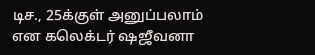டிச., 25க்குள் அனுப்பலாம் என கலெக்டர் ஷஜீவனா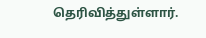தெரிவித்துள்ளார்.